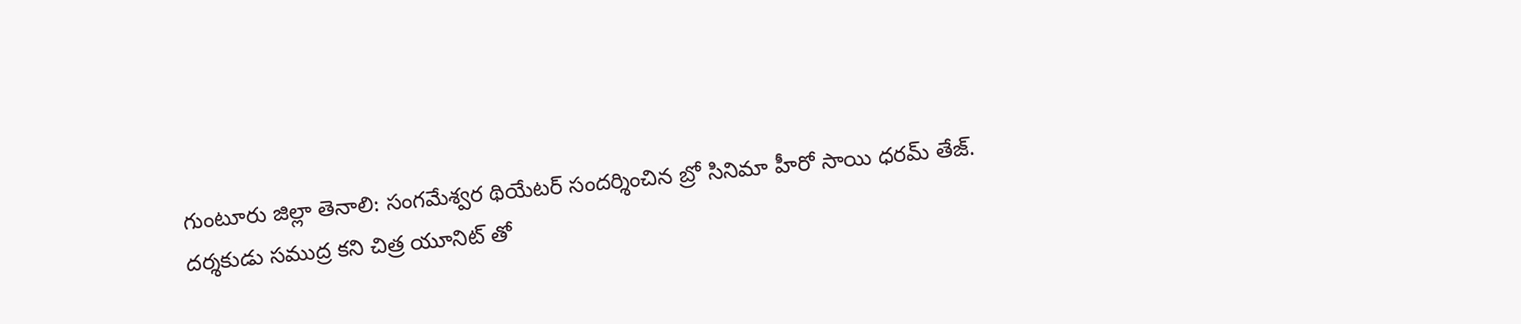గుంటూరు జిల్లా తెనాలి: సంగమేశ్వర థియేటర్ సందర్శించిన బ్రో సినిమా హీరో సాయి ధరమ్ తేజ్.
దర్శకుడు సముద్ర కని చిత్ర యూనిట్ తో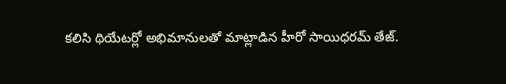కలిసి థియేటర్లో అభిమానులతో మాట్లాడిన హీరో సాయిధరమ్ తేజ్.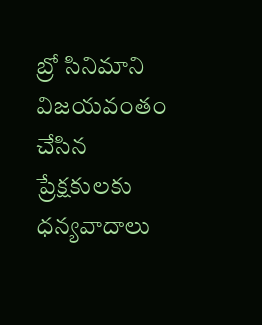బ్రో సినిమాని విజయవంతం చేసిన ప్రేక్షకులకు ధన్యవాదాలు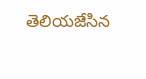తెలియజేసిన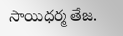సాయిధర్మ తేజ.